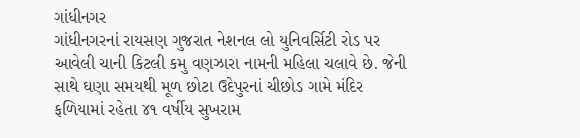ગાંધીનગર
ગાંધીનગરનાં રાયસણ ગુજરાત નેશનલ લો યુનિવર્સિટી રોડ પર આવેલી ચાની કિટલી કમુ વણઝારા નામની મહિલા ચલાવે છે. જેની સાથે ઘણા સમયથી મૂળ છોટા ઉદેપુરનાં ચીછોડ ગામે મંદિર ફળિયામાં રહેતા ૪૧ વર્ષીય સુખરામ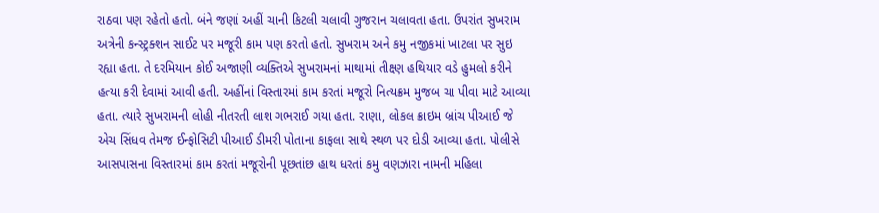રાઠવા પણ રહેતો હતો. બંને જણાં અહીં ચાની કિટલી ચલાવી ગુજરાન ચલાવતા હતા. ઉપરાંત સુખરામ અત્રેની કન્સ્ટ્રક્શન સાઈટ પર મજૂરી કામ પણ કરતો હતો. સુખરામ અને કમુ નજીકમાં ખાટલા પર સુઇ રહ્યા હતા. તે દરમિયાન કોઈ અજાણી વ્યક્તિએ સુખરામનાં માથામાં તીક્ષ્ણ હથિયાર વડે હુમલો કરીને હત્યા કરી દેવામાં આવી હતી. અહીંનાં વિસ્તારમાં કામ કરતાં મજૂરો નિત્યક્રમ મુજબ ચા પીવા માટે આવ્યા હતા. ત્યારે સુખરામની લોહી નીતરતી લાશ ગભરાઈ ગયા હતા. રાણા, લોકલ ક્રાઇમ બ્રાંચ પીઆઈ જે એચ સિંધવ તેમજ ઈન્ફોસિટી પીઆઈ ડીમરી પોતાના કાફલા સાથે સ્થળ પર દોડી આવ્યા હતા. પોલીસે આસપાસના વિસ્તારમાં કામ કરતાં મજૂરોની પૂછતાંછ હાથ ધરતાં કમુ વણઝારા નામની મહિલા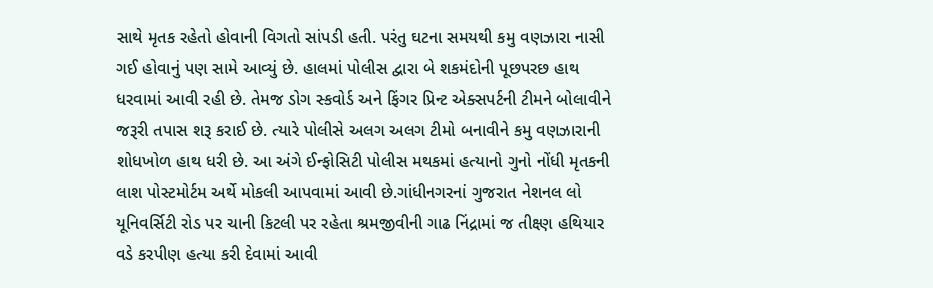સાથે મૃતક રહેતો હોવાની વિગતો સાંપડી હતી. પરંતુ ઘટના સમયથી કમુ વણઝારા નાસી ગઈ હોવાનું પણ સામે આવ્યું છે. હાલમાં પોલીસ દ્વારા બે શકમંદોની પૂછપરછ હાથ ધરવામાં આવી રહી છે. તેમજ ડોગ સ્કવોર્ડ અને ફિંગર પ્રિન્ટ એક્સપર્ટની ટીમને બોલાવીને જરૂરી તપાસ શરૂ કરાઈ છે. ત્યારે પોલીસે અલગ અલગ ટીમો બનાવીને કમુ વણઝારાની શોધખોળ હાથ ધરી છે. આ અંગે ઈન્ફોસિટી પોલીસ મથકમાં હત્યાનો ગુનો નોંધી મૃતકની લાશ પોસ્ટમોર્ટમ અર્થે મોકલી આપવામાં આવી છે.ગાંધીનગરનાં ગુજરાત નેશનલ લો યૂનિવર્સિટી રોડ પર ચાની કિટલી પર રહેતા શ્રમજીવીની ગાઢ નિંદ્રામાં જ તીક્ષ્ણ હથિયાર વડે કરપીણ હત્યા કરી દેવામાં આવી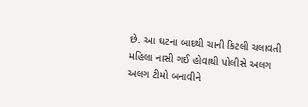છે. આ ઘટના બાદથી ચાની કિટલી ચલાવતી મહિલા નાસી ગઈ હોવાથી પોલીસે અલગ અલગ ટીમો બનાવીને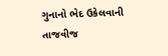ગુનાનો ભેદ ઉકેલવાની તાજવીજ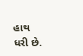હાથ ધરી છે.